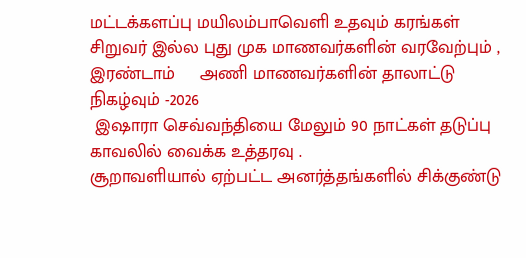மட்டக்களப்பு மயிலம்பாவெளி உதவும் கரங்கள் சிறுவர் இல்ல புது முக மாணவர்களின் வரவேற்பும் ,  இரண்டாம்     அணி மாணவர்களின் தாலாட்டு நிகழ்வும் -2026
 இஷாரா செவ்வந்தியை மேலும் 90 நாட்கள் தடுப்பு காவலில் வைக்க உத்தரவு .
சூறாவளியால் ஏற்பட்ட அனர்த்தங்களில் சிக்குண்டு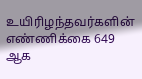உயிரிழந்தவர்களின் எண்ணிக்கை 649 ஆக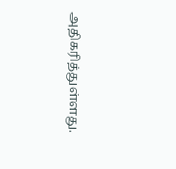அதிகரித்துள்ளது.